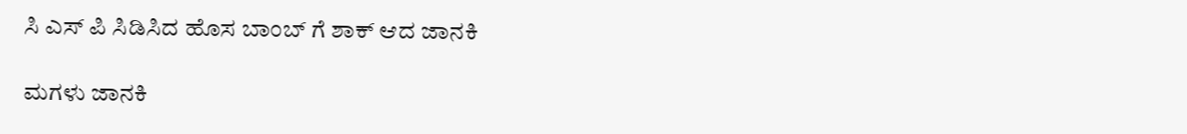ಸಿ ಎಸ್ ಪಿ ಸಿಡಿಸಿದ ಹೊಸ ಬಾಂಬ್ ಗೆ ಶಾಕ್ ಆದ ಜಾನಕಿ

ಮಗಳು ಜಾನಕಿ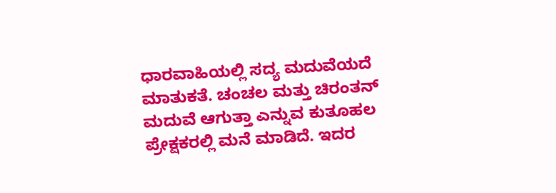ಧಾರವಾಹಿಯಲ್ಲಿ ಸದ್ಯ ಮದುವೆಯದೆ ಮಾತುಕತೆ. ಚಂಚಲ ಮತ್ತು ಚಿರಂತನ್ ಮದುವೆ ಆಗುತ್ತಾ ಎನ್ನುವ ಕುತೂಹಲ ಪ್ರೇಕ್ಷಕರಲ್ಲಿ ಮನೆ ಮಾಡಿದೆ. ಇದರ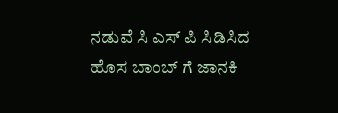ನಡುವೆ ಸಿ ಎಸ್ ಪಿ ಸಿಡಿಸಿದ ಹೊಸ ಬಾಂಬ್ ಗೆ ಜಾನಕಿ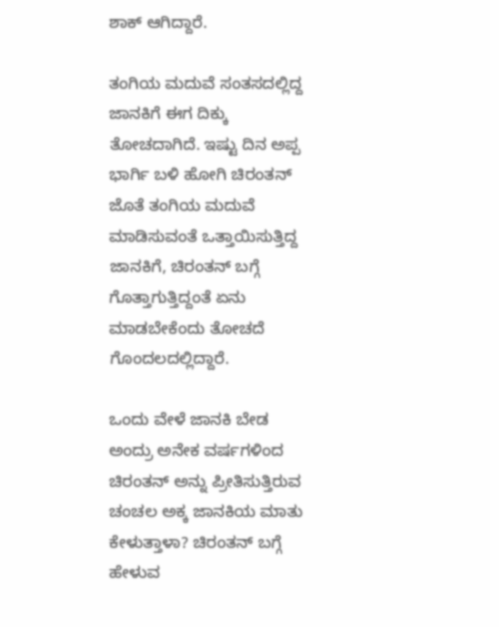ಶಾಕ್ ಆಗಿದ್ದಾರೆ.

ತಂಗಿಯ ಮದುವೆ ಸಂತಸದಲ್ಲಿದ್ದ ಜಾನಕಿಗೆ ಈಗ ದಿಕ್ಕು ತೋಚದಾಗಿದೆ. ಇಷ್ಟು ದಿನ ಅಪ್ಪ ಭಾರ್ಗಿ ಬಳಿ ಹೋಗಿ ಚಿರಂತನ್ ಜೊತೆ ತಂಗಿಯ ಮದುವೆ ಮಾಡಿಸುವಂತೆ ಒತ್ತಾಯಿಸುತ್ತಿದ್ದ ಜಾನಕಿಗೆ, ಚಿರಂತನ್ ಬಗ್ಗೆ ಗೊತ್ತಾಗುತ್ತಿದ್ದಂತೆ ಏನು ಮಾಡಬೇಕೆಂದು ತೋಚದೆ ಗೊಂದಲದಲ್ಲಿದ್ದಾರೆ.

ಒಂದು ವೇಳೆ ಜಾನಕಿ ಬೇಡ ಅಂದ್ರು ಅನೇಕ ವರ್ಷಗಳಿಂದ ಚಿರಂತನ್ ಅನ್ನು ಪ್ರೀತಿಸುತ್ತಿರುವ ಚಂಚಲ ಅಕ್ಕ ಜಾನಕಿಯ ಮಾತು ಕೇಳುತ್ತಾಳಾ? ಚಿರಂತನ್ ಬಗ್ಗೆ ಹೇಳುವ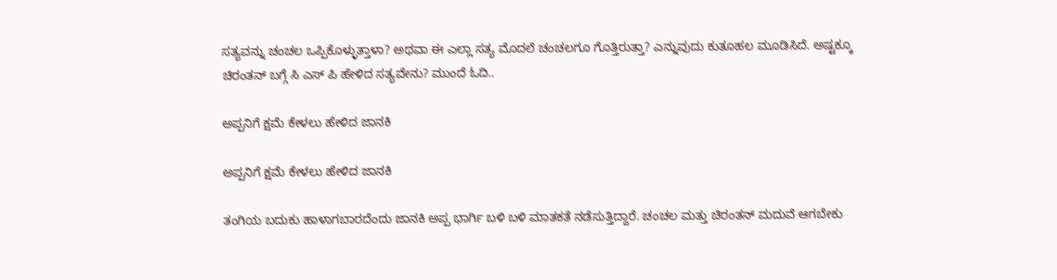ಸತ್ಯವನ್ನು ಚಂಚಲ ಒಪ್ಪಿಕೊಳ್ಳುತ್ತಾಳಾ? ಅಥವಾ ಈ ಎಲ್ಲಾ ಸತ್ಯ ಮೊದಲೆ ಚಂಚಲಗೂ ಗೊತ್ತಿರುತ್ತಾ? ಎನ್ನುವುದು ಕುತೂಹಲ ಮೂಡಿಸಿದೆ. ಅಷ್ಟಕ್ಕೂ ಚಿರಂತನ್ ಬಗ್ಗೆ ಸಿ ಎಸ್ ಪಿ ಹೇಳಿದ ಸತ್ಯವೇನು? ಮುಂದೆ ಓದಿ..

ಅಪ್ಪನಿಗೆ ಕ್ಷಮೆ ಕೇಳಲು ಹೇಳಿದ ಜಾನಕಿ

ಅಪ್ಪನಿಗೆ ಕ್ಷಮೆ ಕೇಳಲು ಹೇಳಿದ ಜಾನಕಿ

ತಂಗಿಯ ಬದುಕು ಹಾಳಾಗಬಾರದೆಂದು ಜಾನಕಿ ಅಪ್ಪ ಭಾರ್ಗಿ ಬಳಿ ಬಳಿ ಮಾತಕತೆ ನಡೆಸುತ್ತಿದ್ದಾರೆ. ಚಂಚಲ ಮತ್ತು ಚಿರಂತನ್ ಮದುವೆ ಆಗಬೇಕು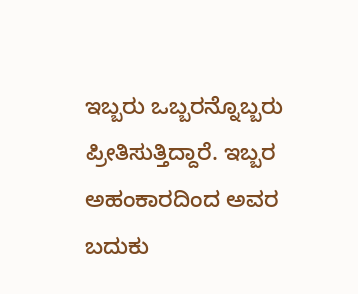ಇಬ್ಬರು ಒಬ್ಬರನ್ನೊಬ್ಬರು ಪ್ರೀತಿಸುತ್ತಿದ್ದಾರೆ. ಇಬ್ಬರ ಅಹಂಕಾರದಿಂದ ಅವರ ಬದುಕು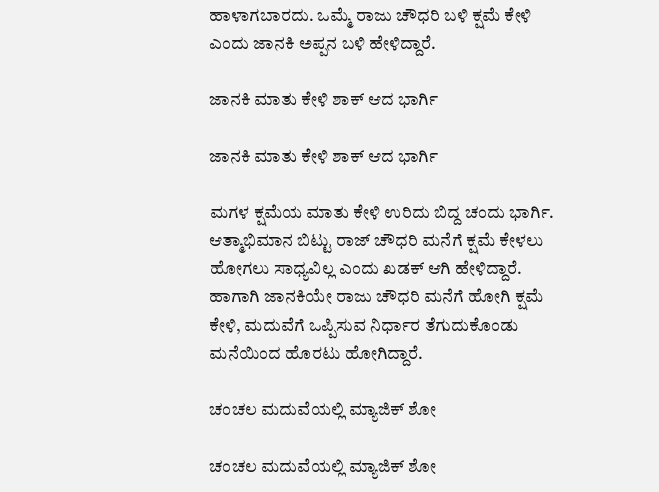ಹಾಳಾಗಬಾರದು. ಒಮ್ಮೆ ರಾಜು ಚೌಧರಿ ಬಳಿ ಕ್ಷಮೆ ಕೇಳಿ ಎಂದು ಜಾನಕಿ ಅಪ್ಪನ ಬಳಿ ಹೇಳಿದ್ದಾರೆ.

ಜಾನಕಿ ಮಾತು ಕೇಳಿ ಶಾಕ್ ಆದ ಭಾರ್ಗಿ

ಜಾನಕಿ ಮಾತು ಕೇಳಿ ಶಾಕ್ ಆದ ಭಾರ್ಗಿ

ಮಗಳ ಕ್ಷಮೆಯ ಮಾತು ಕೇಳಿ ಉರಿದು ಬಿದ್ದ ಚಂದು ಭಾರ್ಗಿ. ಆತ್ಮಾಭಿಮಾನ ಬಿಟ್ಟು ರಾಜ್ ಚೌಧರಿ ಮನೆಗೆ ಕ್ಷಮೆ ಕೇಳಲು ಹೋಗಲು ಸಾಧ್ಯವಿಲ್ಲ ಎಂದು ಖಡಕ್ ಆಗಿ ಹೇಳಿದ್ದಾರೆ. ಹಾಗಾಗಿ ಜಾನಕಿಯೇ ರಾಜು ಚೌಧರಿ ಮನೆಗೆ ಹೋಗಿ ಕ್ಷಮೆ ಕೇಳಿ, ಮದುವೆಗೆ ಒಪ್ಪಿಸುವ ನಿರ್ಧಾರ ತೆಗುದುಕೊಂಡು ಮನೆಯಿಂದ ಹೊರಟು ಹೋಗಿದ್ದಾರೆ.

ಚಂಚಲ ಮದುವೆಯಲ್ಲಿ ಮ್ಯಾಜಿಕ್ ಶೋ

ಚಂಚಲ ಮದುವೆಯಲ್ಲಿ ಮ್ಯಾಜಿಕ್ ಶೋ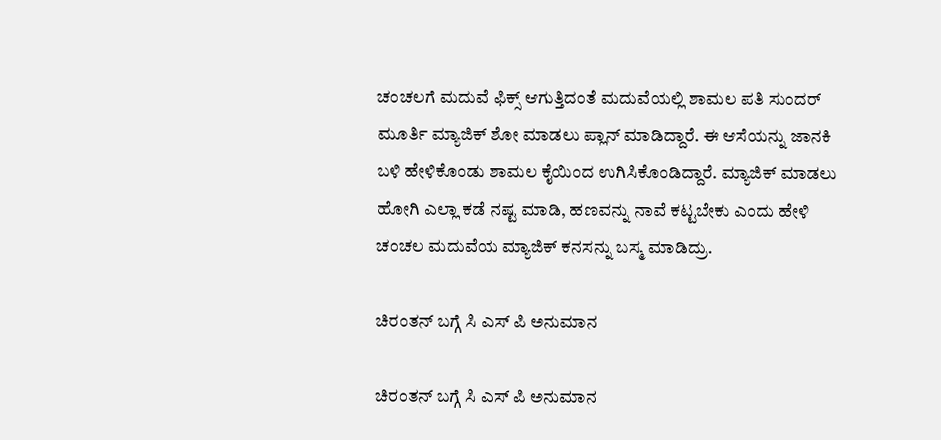ಚಂಚಲಗೆ ಮದುವೆ ಫಿಕ್ಸ್ ಆಗುತ್ತಿದಂತೆ ಮದುವೆಯಲ್ಲಿ ಶಾಮಲ ಪತಿ ಸುಂದರ್ ಮೂರ್ತಿ ಮ್ಯಾಜಿಕ್ ಶೋ ಮಾಡಲು ಪ್ಲಾನ್ ಮಾಡಿದ್ದಾರೆ. ಈ ಆಸೆಯನ್ನು ಜಾನಕಿ ಬಳಿ ಹೇಳಿಕೊಂಡು ಶಾಮಲ ಕೈಯಿಂದ ಉಗಿಸಿಕೊಂಡಿದ್ದಾರೆ. ಮ್ಯಾಜಿಕ್ ಮಾಡಲು ಹೋಗಿ ಎಲ್ಲಾ ಕಡೆ ನಷ್ಟ ಮಾಡಿ, ಹಣವನ್ನು ನಾವೆ ಕಟ್ಟಬೇಕು ಎಂದು ಹೇಳಿ ಚಂಚಲ ಮದುವೆಯ ಮ್ಯಾಜಿಕ್ ಕನಸನ್ನು ಬಸ್ಮ ಮಾಡಿದ್ರು.

ಚಿರಂತನ್ ಬಗ್ಗೆ ಸಿ ಎಸ್ ಪಿ ಅನುಮಾನ

ಚಿರಂತನ್ ಬಗ್ಗೆ ಸಿ ಎಸ್ ಪಿ ಅನುಮಾನ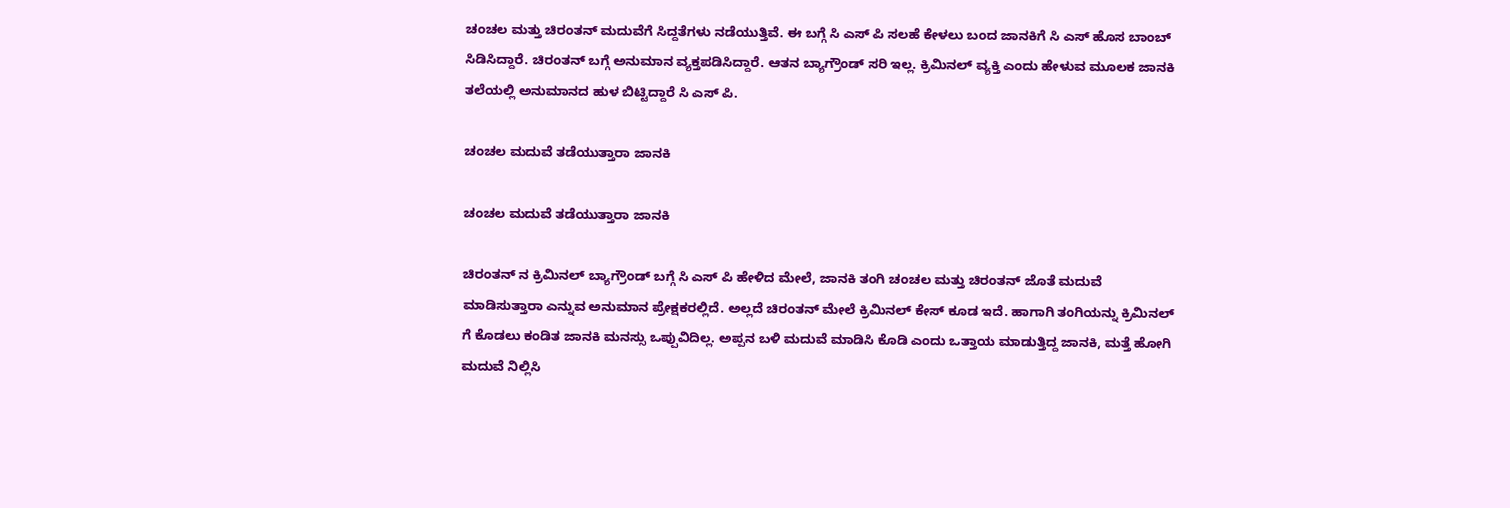ಚಂಚಲ ಮತ್ತು ಚಿರಂತನ್ ಮದುವೆಗೆ ಸಿದ್ದತೆಗಳು ನಡೆಯುತ್ತಿವೆ. ಈ ಬಗ್ಗೆ ಸಿ ಎಸ್ ಪಿ ಸಲಹೆ ಕೇಳಲು ಬಂದ ಜಾನಕಿಗೆ ಸಿ ಎಸ್ ಹೊಸ ಬಾಂಬ್ ಸಿಡಿಸಿದ್ದಾರೆ. ಚಿರಂತನ್ ಬಗ್ಗೆ ಅನುಮಾನ ವ್ಯಕ್ತಪಡಿಸಿದ್ದಾರೆ. ಆತನ ಬ್ಯಾಗ್ರೌಂಡ್ ಸರಿ ಇಲ್ಲ. ಕ್ರಿಮಿನಲ್ ವ್ಯಕ್ತಿ ಎಂದು ಹೇಳುವ ಮೂಲಕ ಜಾನಕಿ ತಲೆಯಲ್ಲಿ ಅನುಮಾನದ ಹುಳ ಬಿಟ್ಟಿದ್ದಾರೆ ಸಿ ಎಸ್ ಪಿ.

ಚಂಚಲ ಮದುವೆ ತಡೆಯುತ್ತಾರಾ ಜಾನಕಿ

ಚಂಚಲ ಮದುವೆ ತಡೆಯುತ್ತಾರಾ ಜಾನಕಿ

ಚಿರಂತನ್ ನ ಕ್ರಿಮಿನಲ್ ಬ್ಯಾಗ್ರೌಂಡ್ ಬಗ್ಗೆ ಸಿ ಎಸ್ ಪಿ ಹೇಳಿದ ಮೇಲೆ, ಜಾನಕಿ ತಂಗಿ ಚಂಚಲ ಮತ್ತು ಚಿರಂತನ್ ಜೊತೆ ಮದುವೆ ಮಾಡಿಸುತ್ತಾರಾ ಎನ್ನುವ ಅನುಮಾನ ಪ್ರೇಕ್ಷಕರಲ್ಲಿದೆ. ಅಲ್ಲದೆ ಚಿರಂತನ್ ಮೇಲೆ ಕ್ರಿಮಿನಲ್ ಕೇಸ್ ಕೂಡ ಇದೆ. ಹಾಗಾಗಿ ತಂಗಿಯನ್ನು ಕ್ರಿಮಿನಲ್ ಗೆ ಕೊಡಲು ಕಂಡಿತ ಜಾನಕಿ ಮನಸ್ಸು ಒಪ್ಪುವಿದಿಲ್ಲ. ಅಪ್ಪನ ಬಳಿ ಮದುವೆ ಮಾಡಿಸಿ ಕೊಡಿ ಎಂದು ಒತ್ತಾಯ ಮಾಡುತ್ತಿದ್ದ ಜಾನಕಿ, ಮತ್ತೆ ಹೋಗಿ ಮದುವೆ ನಿಲ್ಲಿಸಿ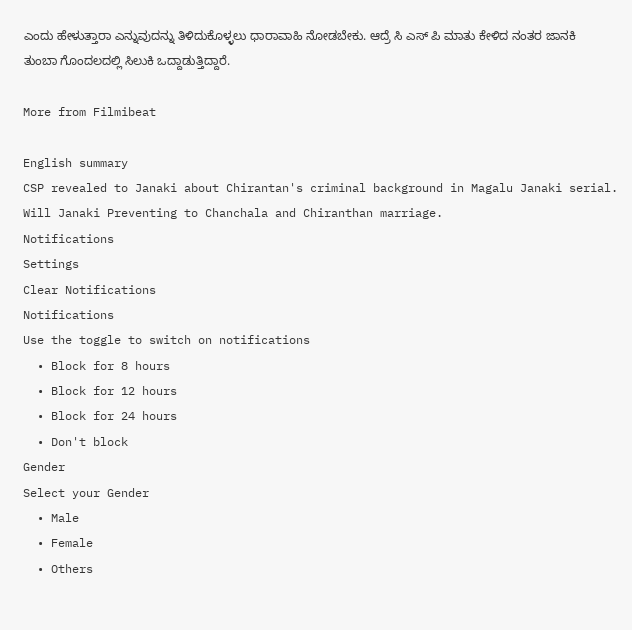ಎಂದು ಹೇಳುತ್ತಾರಾ ಎನ್ನುವುದನ್ನು ತಿಳಿದುಕೊಳ್ಳಲು ಧಾರಾವಾಹಿ ನೋಡಬೇಕು. ಆದ್ರೆ ಸಿ ಎಸ್ ಪಿ ಮಾತು ಕೇಳಿದ ನಂತರ ಜಾನಕಿ ತುಂಬಾ ಗೊಂದಲದಲ್ಲಿ ಸಿಲುಕಿ ಒದ್ದಾಡುತ್ತಿದ್ದಾರೆ.

More from Filmibeat

English summary
CSP revealed to Janaki about Chirantan's criminal background in Magalu Janaki serial. Will Janaki Preventing to Chanchala and Chiranthan marriage.
Notifications
Settings
Clear Notifications
Notifications
Use the toggle to switch on notifications
  • Block for 8 hours
  • Block for 12 hours
  • Block for 24 hours
  • Don't block
Gender
Select your Gender
  • Male
  • Female
  • Others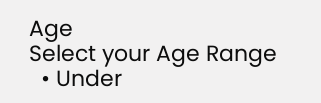Age
Select your Age Range
  • Under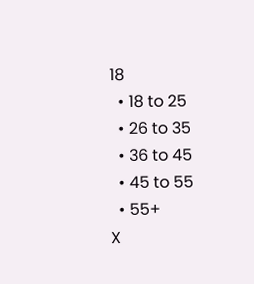18
  • 18 to 25
  • 26 to 35
  • 36 to 45
  • 45 to 55
  • 55+
X